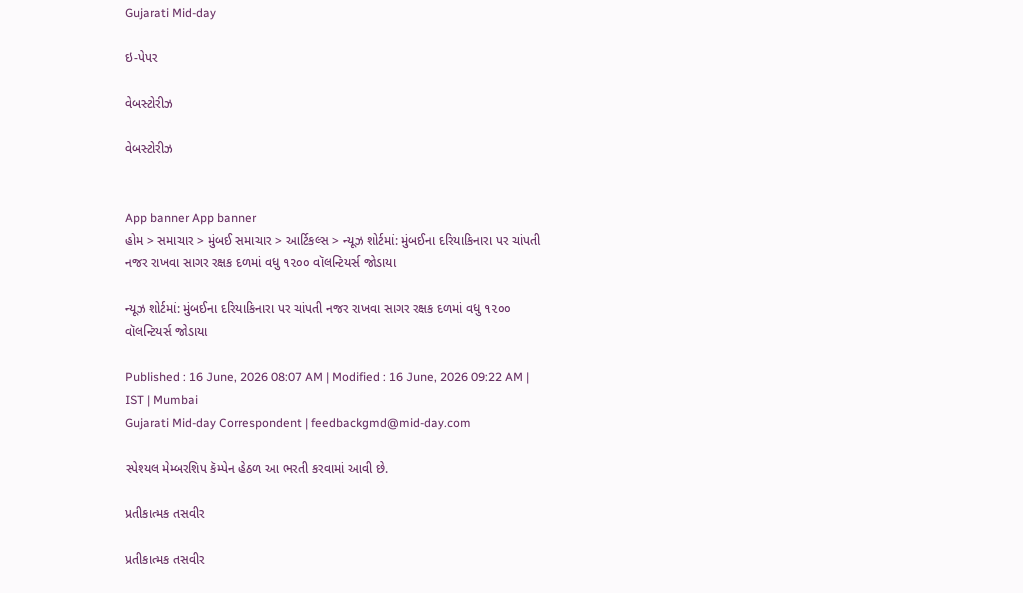Gujarati Mid-day

ઇ-પેપર

વેબસ્ટોરીઝ

વેબસ્ટોરીઝ


App banner App banner
હોમ > સમાચાર > મુંબઈ સમાચાર > આર્ટિકલ્સ > ન્યૂઝ શોર્ટમાં: મુંબઈના દરિયાકિનારા પર ચાંપતી નજર રાખવા સાગર રક્ષક દળમાં વધુ ૧૨૦૦ વૉલન્ટિયર્સ જોડાયા

ન્યૂઝ શોર્ટમાં: મુંબઈના દરિયાકિનારા પર ચાંપતી નજર રાખવા સાગર રક્ષક દળમાં વધુ ૧૨૦૦ વૉલન્ટિયર્સ જોડાયા

Published : 16 June, 2026 08:07 AM | Modified : 16 June, 2026 09:22 AM | IST | Mumbai
Gujarati Mid-day Correspondent | feedbackgmd@mid-day.com

સ્પેશ્યલ મેમ્બરશિપ કૅમ્પેન હેઠળ આ ભરતી કરવામાં આવી છે.

પ્રતીકાત્મક તસવીર

પ્રતીકાત્મક તસવીર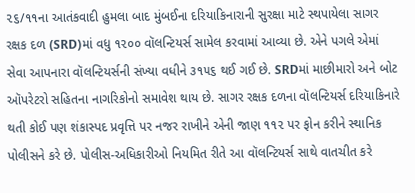૨૬/૧૧ના આતંકવાદી હુમલા બાદ મુંબઈના દરિયાકિનારાની સુરક્ષા માટે સ્થપાયેલા સાગર રક્ષક દળ (SRD)માં વધુ ૧૨૦૦ વૉલન્ટિયર્સ સામેલ કરવામાં આવ્યા છે. એને પગલે એમાં સેવા આપનારા વૉલન્ટિયર્સની સંખ્યા વધીને ૩૧૫૬ થઈ ગઈ છે. SRDમાં માછીમારો અને બોટ ઑપરેટરો સહિતના નાગરિકોનો સમાવેશ થાય છે. સાગર રક્ષક દળના વૉલન્ટિયર્સ દરિયાકિનારે થતી કોઈ પણ શંકાસ્પદ પ્રવૃત્તિ પર નજર રાખીને એની જાણ ૧૧૨ પર ફોન કરીને સ્થાનિક પોલીસને કરે છે. પોલીસ-અધિકારીઓ નિયમિત રીતે આ વૉલન્ટિયર્સ સાથે વાતચીત કરે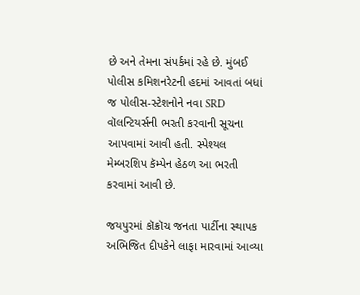છે અને તેમના સંપર્કમાં રહે છે. મુંબઈ પોલીસ કમિશનરેટની હદમાં આવતાં બધાં જ પોલીસ-સ્ટેશનોને નવા SRD વૉલન્ટિયર્સની ભરતી કરવાની સૂચના આપવામાં આવી હતી. સ્પેશ્યલ મેમ્બરશિપ કૅમ્પેન હેઠળ આ ભરતી કરવામાં આવી છે.

જયપુરમાં કૉક્રૉચ જનતા પાર્ટીના સ્થાપક અભિજિત દીપકેને લાફા મારવામાં આવ્યા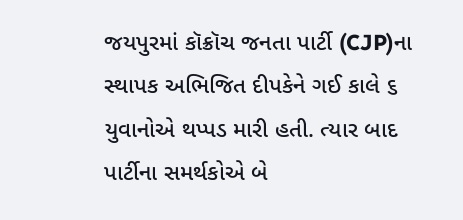જયપુરમાં કૉક્રૉચ જનતા પાર્ટી (CJP)ના સ્થાપક અભિજિત દીપકેને ગઈ કાલે ૬ યુવાનોએ થપ્પડ મારી હતી. ત્યાર બાદ પાર્ટીના સમર્થકોએ બે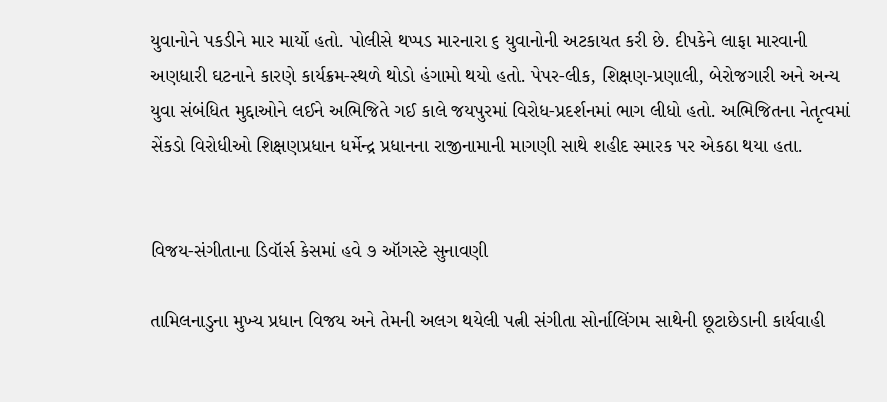યુવાનોને પકડીને માર માર્યો હતો. પોલીસે થપ્પડ મારનારા ૬ યુવાનોની અટકાયત કરી છે. દીપકેને લાફા મારવાની અણધારી ઘટનાને કારણે કાર્યક્રમ-સ્થળે થોડો હંગામો થયો હતો. પેપર-લીક, શિક્ષણ-પ્રણાલી, બેરોજગારી અને અન્ય યુવા સંબંધિત મુદ્દાઓને લઈને અભિજિતે ગઈ કાલે જયપુરમાં વિરોધ-પ્રદર્શનમાં ભાગ લીધો હતો. અભિજિતના નેતૃત્વમાં સેંકડો વિરોધીઓ શિક્ષણપ્રધાન ધર્મેન્દ્ર પ્રધાનના રાજીનામાની માગણી સાથે શહીદ સ્મારક પર એકઠા થયા હતા.


વિજય-સંગીતાના ડિવૉર્સ કેસમાં હવે ૭ ઑગસ્ટે સુનાવણી

તામિલનાડુના મુખ્ય પ્રધાન વિજય અને તેમની અલગ થયેલી પત્ની સંગીતા સોર્નાલિંગમ સાથેની છૂટાછેડાની કાર્યવાહી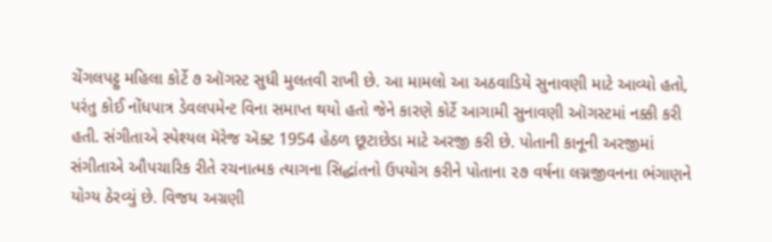ચેંગલપટ્ટુ મહિલા કોર્ટે ૭ ઑગસ્ટ સુધી મુલતવી રાખી છે. આ મામલો આ અઠવાડિયે સુનાવણી માટે આવ્યો હતો, પરંતુ કોઈ નોંધપાત્ર ડેવલપમેન્ટ વિના સમાપ્ત થયો હતો જેને કારણે કોર્ટે આગામી સુનાવણી ઑગસ્ટમાં નક્કી કરી હતી. સંગીતાએ સ્પેશ્યલ મૅરેજ ઍક્ટ 1954 હેઠળ છૂટાછેડા માટે અરજી કરી છે. પોતાની કાનૂની અરજીમાં સંગીતાએ ઔપચારિક રીતે રચનાત્મક ત્યાગના સિદ્ધાંતનો ઉપયોગ કરીને પોતાના ૨૭ વર્ષના લગ્નજીવનના ભંગાણને યોગ્ય ઠેરવ્યું છે. વિજય અગ્રણી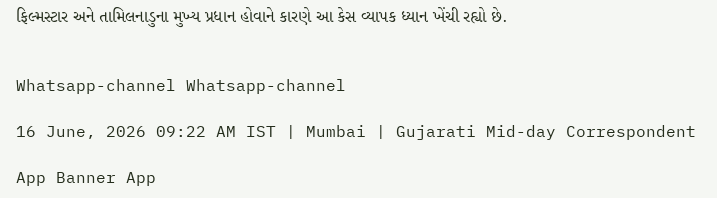ફિલ્મસ્ટાર અને તામિલનાડુના મુખ્ય પ્રધાન હોવાને કારણે આ કેસ વ્યાપક ધ્યાન ખેંચી રહ્યો છે.


Whatsapp-channel Whatsapp-channel

16 June, 2026 09:22 AM IST | Mumbai | Gujarati Mid-day Correspondent

App Banner App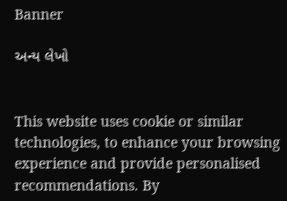Banner

અન્ય લેખો


This website uses cookie or similar technologies, to enhance your browsing experience and provide personalised recommendations. By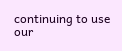continuing to use our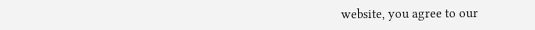website, you agree to our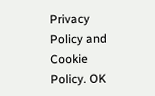Privacy Policy and Cookie Policy. OK